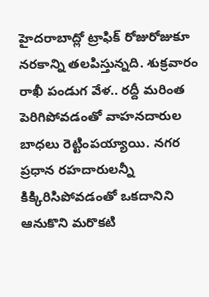హైదరాబాద్లో ట్రాఫిక్ రోజురోజుకూ నరకాన్ని తలపిస్తున్నది. శుక్రవారం రాఖీ పండుగ వేళ.. రద్దీ మరింత పెరిగిపోవడంతో వాహనదారుల బాధలు రెట్టింపయ్యాయి. నగర ప్రధాన రహదారులన్నీ కిక్కిరిసిపోవడంతో ఒకదానిని ఆనుకొని మరొకటి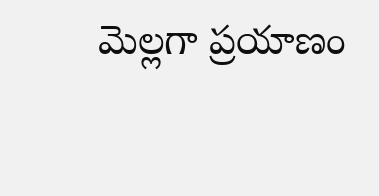మెల్లగా ప్రయాణం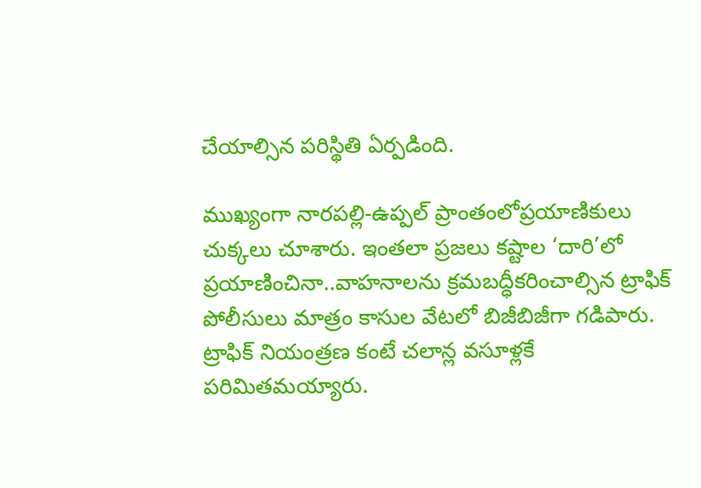చేయాల్సిన పరిస్థితి ఏర్పడింది.

ముఖ్యంగా నారపల్లి-ఉప్పల్ ప్రాంతంలోప్రయాణికులు చుక్కలు చూశారు. ఇంతలా ప్రజలు కష్టాల ‘దారి’లో ప్రయాణించినా..వాహనాలను క్రమబద్ధీకరించాల్సిన ట్రాఫిక్ పోలీసులు మాత్రం కాసుల వేటలో బిజీబిజీగా గడిపారు. ట్రాఫిక్ నియంత్రణ కంటే చలాన్ల వసూళ్లకే పరిమితమయ్యారు.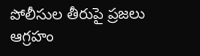పోలీసుల తీరుపై ప్రజలు ఆగ్రహం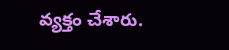వ్యక్తం చేశారు.